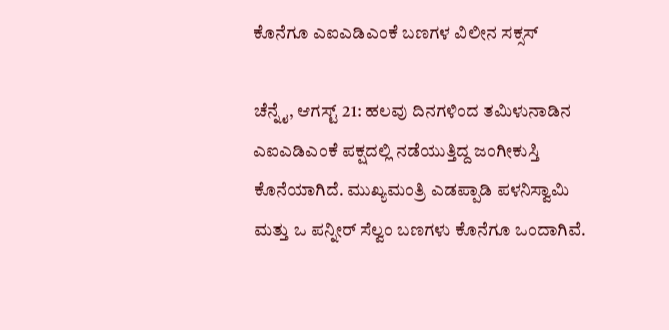ಕೊನೆಗೂ ಎಐಎಡಿಎಂಕೆ ಬಣಗಳ ವಿಲೀನ ಸಕ್ಸಸ್

ಚೆನ್ನೈ, ಆಗಸ್ಟ್ 21: ಹಲವು ದಿನಗಳಿಂದ ತಮಿಳುನಾಡಿನ ಎಐಎಡಿಎಂಕೆ ಪಕ್ಷದಲ್ಲಿ ನಡೆಯುತ್ತಿದ್ದ ಜಂಗೀಕುಸ್ತಿ ಕೊನೆಯಾಗಿದೆ. ಮುಖ್ಯಮಂತ್ರಿ ಎಡಪ್ಪಾಡಿ ಪಳನಿಸ್ವಾಮಿ ಮತ್ತು ಒ ಪನ್ನೀರ್ ಸೆಲ್ವಂ ಬಣಗಳು ಕೊನೆಗೂ ಒಂದಾಗಿವೆ.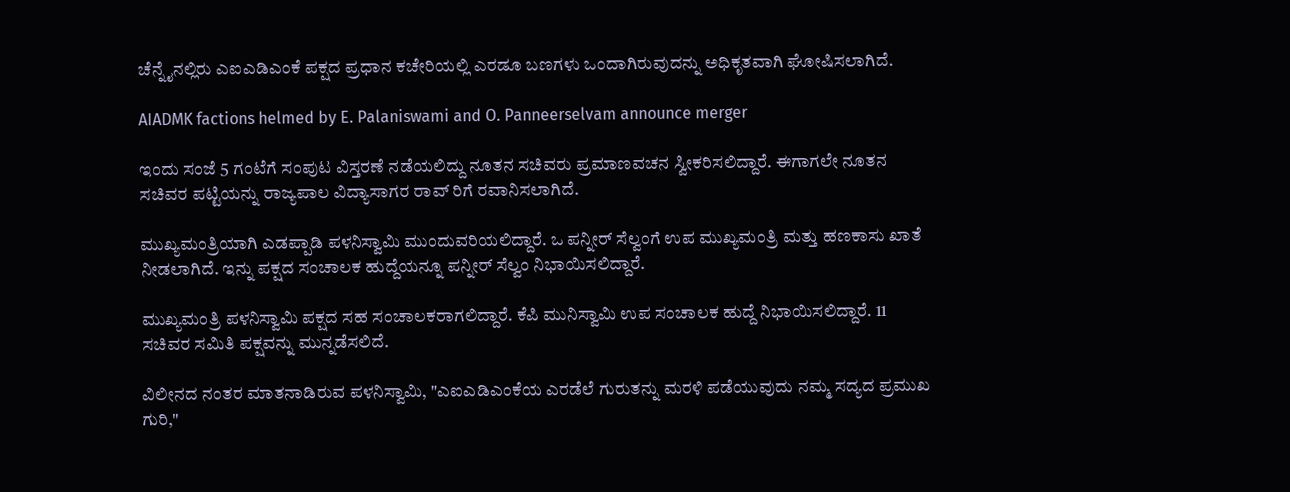ಚೆನ್ನೈನಲ್ಲಿರು ಎಐಎಡಿಎಂಕೆ ಪಕ್ಷದ ಪ್ರಧಾನ ಕಚೇರಿಯಲ್ಲಿ ಎರಡೂ ಬಣಗಳು ಒಂದಾಗಿರುವುದನ್ನು ಅಧಿಕೃತವಾಗಿ ಘೋಷಿಸಲಾಗಿದೆ.

AIADMK factions helmed by E. Palaniswami and O. Panneerselvam announce merger

ಇಂದು ಸಂಜೆ 5 ಗಂಟೆಗೆ ಸಂಪುಟ ವಿಸ್ತರಣೆ ನಡೆಯಲಿದ್ದು ನೂತನ ಸಚಿವರು ಪ್ರಮಾಣವಚನ ಸ್ವೀಕರಿಸಲಿದ್ದಾರೆ. ಈಗಾಗಲೇ ನೂತನ ಸಚಿವರ ಪಟ್ಟಿಯನ್ನು ರಾಜ್ಯಪಾಲ ವಿದ್ಯಾಸಾಗರ ರಾವ್ ರಿಗೆ ರವಾನಿಸಲಾಗಿದೆ.

ಮುಖ್ಯಮಂತ್ರಿಯಾಗಿ ಎಡಪ್ಪಾಡಿ ಪಳನಿಸ್ವಾಮಿ ಮುಂದುವರಿಯಲಿದ್ದಾರೆ. ಒ ಪನ್ನೀರ್ ಸೆಲ್ವಂಗೆ ಉಪ ಮುಖ್ಯಮಂತ್ರಿ ಮತ್ತು ಹಣಕಾಸು ಖಾತೆ ನೀಡಲಾಗಿದೆ. ಇನ್ನು ಪಕ್ಷದ ಸಂಚಾಲಕ ಹುದ್ದೆಯನ್ನೂ ಪನ್ನೀರ್ ಸೆಲ್ವಂ ನಿಭಾಯಿಸಲಿದ್ದಾರೆ.

ಮುಖ್ಯಮಂತ್ರಿ ಪಳನಿಸ್ವಾಮಿ ಪಕ್ಷದ ಸಹ ಸಂಚಾಲಕರಾಗಲಿದ್ದಾರೆ. ಕೆಪಿ ಮುನಿಸ್ವಾಮಿ ಉಪ ಸಂಚಾಲಕ ಹುದ್ದೆ ನಿಭಾಯಿಸಲಿದ್ದಾರೆ. 11 ಸಚಿವರ ಸಮಿತಿ ಪಕ್ಷವನ್ನು ಮುನ್ನಡೆಸಲಿದೆ.

ವಿಲೀನದ ನಂತರ ಮಾತನಾಡಿರುವ ಪಳನಿಸ್ವಾಮಿ, "ಎಐಎಡಿಎಂಕೆಯ ಎರಡೆಲೆ ಗುರುತನ್ನು ಮರಳಿ ಪಡೆಯುವುದು ನಮ್ಮ ಸದ್ಯದ ಪ್ರಮುಖ ಗುರಿ,"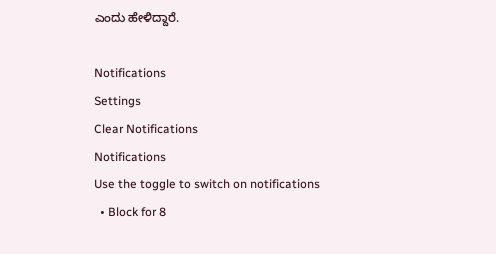ಎಂದು ಹೇಳಿದ್ದಾರೆ.

Notifications
Settings
Clear Notifications
Notifications
Use the toggle to switch on notifications
  • Block for 8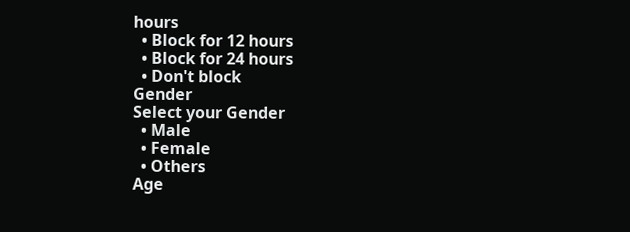hours
  • Block for 12 hours
  • Block for 24 hours
  • Don't block
Gender
Select your Gender
  • Male
  • Female
  • Others
Age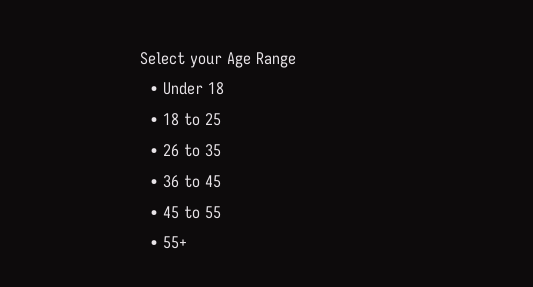Select your Age Range
  • Under 18
  • 18 to 25
  • 26 to 35
  • 36 to 45
  • 45 to 55
  • 55+